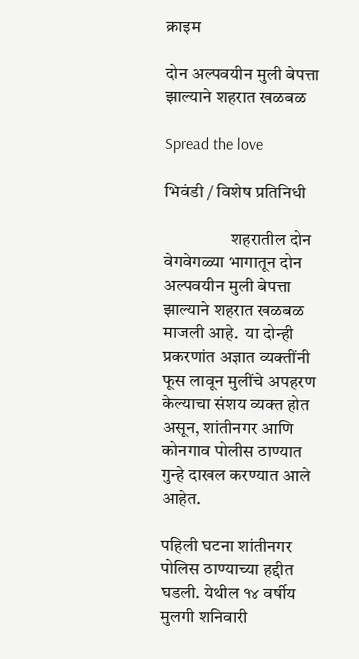क्राइम

दोन अल्पवयीन मुली बेपत्ता झाल्याने शहरात खळबळ

Spread the love

भिवंडी / विशेष प्रतिनिधी

                   शहरातील दोन वेगवेगळ्या भागातून दोन अल्पवयीन मुली बेपत्ता झाल्याने शहरात खळबळ माजली आहे.  या दोन्ही प्रकरणांत अज्ञात व्यक्तींनी फूस लावून मुलींचे अपहरण केल्याचा संशय व्यक्त होत असून, शांतीनगर आणि कोनगाव पोलीस ठाण्यात गुन्हे दाखल करण्यात आले आहेत.

पहिली घटना शांतीनगर पोलिस ठाण्याच्या हद्दीत घडली. येथील १४ वर्षीय मुलगी शनिवारी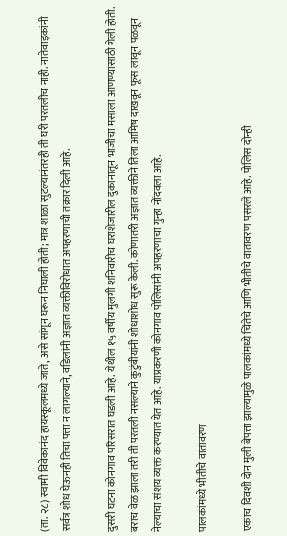(ता. २८) स्वामी विवेकानंद हायस्कूलमध्ये जाते, असे सांगून घरून निघाली होती; मात्र शाळा सुटल्यानंतरही ती घरी परतलीच नाही. नातेवाइकांनी सर्वत्र शोध घेऊनही तिचा पत्ता न लागल्याने, वडिलांनी अज्ञात व्यक्तीविरोधात अपहरणाची तक्रार दिली आहे.

दुसरी घटना कोनगाव परिसरात घडली आहे. येथील १५ वर्षीय मुलगी शनिवारीच घराशेजारील दुकानातून भाजीचा मसाला आणण्यासाठी गेली होती. बराच वेळ झाला तरी ती परतली नसल्याने कुटुंबीयांनी शोधाशोध सुरू केली. कोणातरी अज्ञात व्यक्तीने तिला आमिष दाखवून फूस लावून पळवून नेल्याचा संशय व्यक्त करण्यात येत आहे. याप्रकरणी कोनगाव पोलिसांनी अपहरणाचा गुन्हा नोंदवला आहे.

पालकांमध्ये भीतीचे वातावरण

एकाच दिवशी दोन मुली बेपत्ता झाल्यामुळे पालकांमध्ये चिंतेचे आणि भीतीचे वातावरण पसरले आहे. पोलिस दोन्ही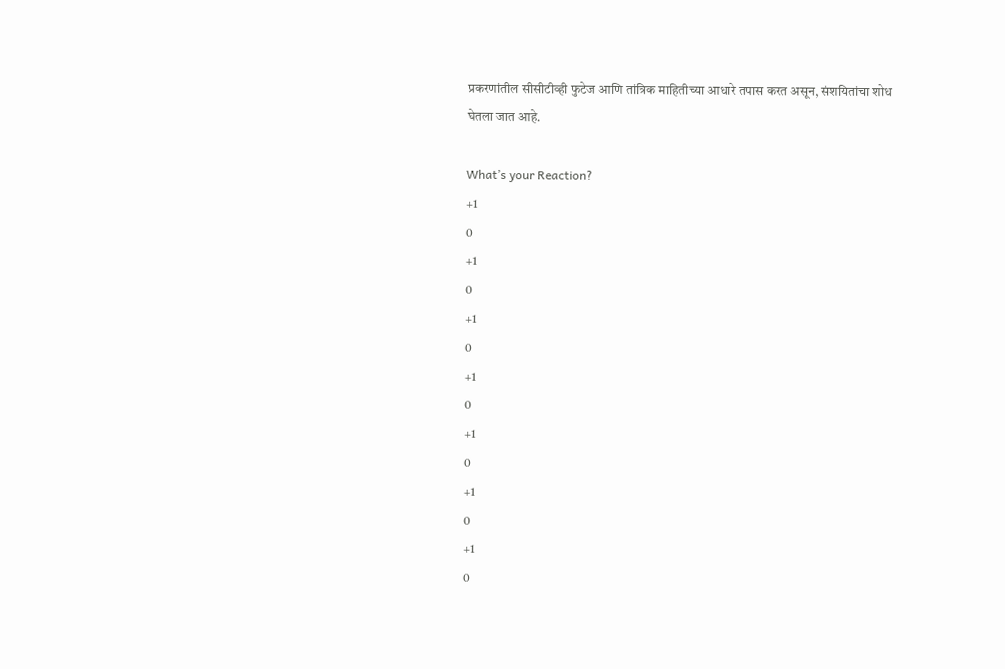प्रकरणांतील सीसीटीव्ही फुटेज आणि तांत्रिक माहितीच्या आधारे तपास करत असून, संशयितांचा शोध घेतला जात आहे.

What’s your Reaction?
+1
0
+1
0
+1
0
+1
0
+1
0
+1
0
+1
0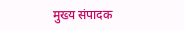मुख्य संपादक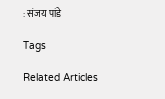: संजय पांडे

Tags

Related Articles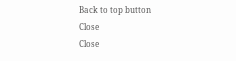Back to top button
Close
Close